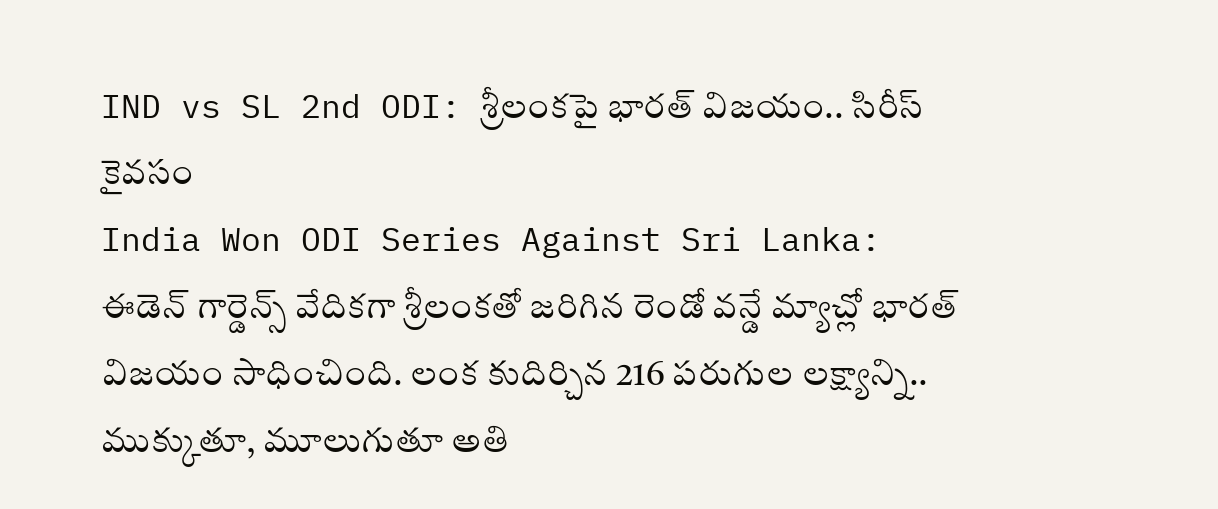IND vs SL 2nd ODI: శ్రీలంకపై భారత్ విజయం.. సిరీస్ కైవసం
India Won ODI Series Against Sri Lanka: ఈడెన్ గార్డెన్స్ వేదికగా శ్రీలంకతో జరిగిన రెండో వన్డే మ్యాచ్లో భారత్ విజయం సాధించింది. లంక కుదిర్చిన 216 పరుగుల లక్ష్యాన్ని.. ముక్కుతూ, మూలుగుతూ అతి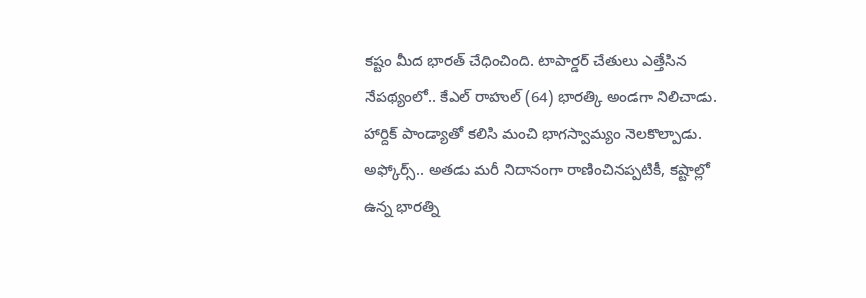కష్టం మీద భారత్ చేధించింది. టాపార్డర్ చేతులు ఎత్తేసిన నేపథ్యంలో.. కేఎల్ రాహుల్ (64) భారత్కి అండగా నిలిచాడు. హార్దిక్ పాండ్యాతో కలిసి మంచి భాగస్వామ్యం నెలకొల్పాడు. అఫ్కోర్స్.. అతడు మరీ నిదానంగా రాణించినప్పటికీ, కష్టాల్లో ఉన్న భారత్ని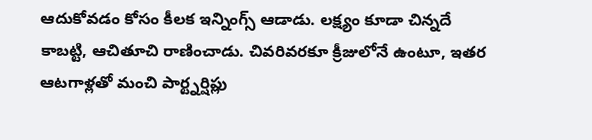ఆదుకోవడం కోసం కీలక ఇన్నింగ్స్ ఆడాడు. లక్ష్యం కూడా చిన్నదే కాబట్టి, ఆచితూచి రాణించాడు. చివరివరకూ క్రీజులోనే ఉంటూ, ఇతర ఆటగాళ్లతో మంచి పార్ట్నర్షిప్లు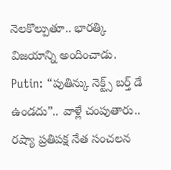నెలకొల్పుతూ.. భారత్కి విజయాన్ని అందించాడు.
Putin: “పుతిన్కు నెక్ట్స్ బర్త్ డే ఉండదు”.. వాళ్లే చంపుతారు.. రష్యా ప్రతిపక్ష నేత సంచలన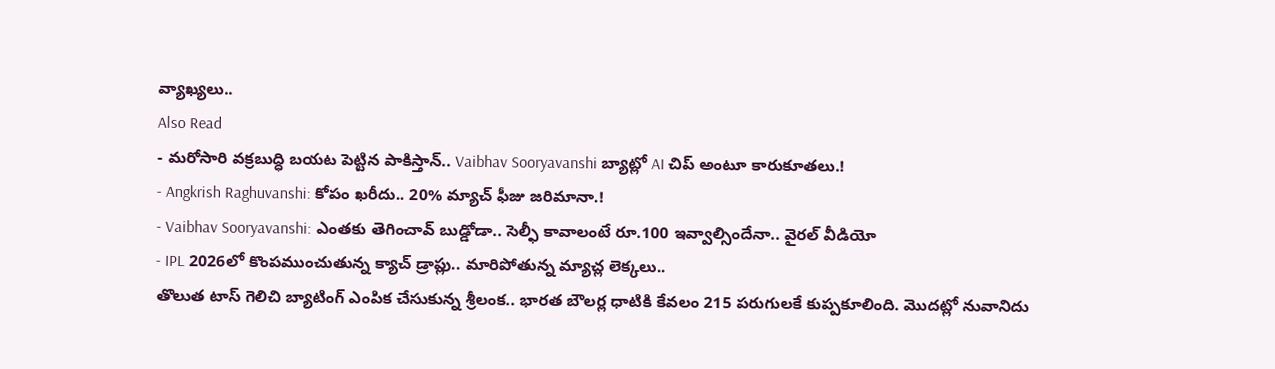వ్యాఖ్యలు..
Also Read
- మరోసారి వక్రబుద్ధి బయట పెట్టిన పాకిస్తాన్.. Vaibhav Sooryavanshi బ్యాట్లో AI చిప్ అంటూ కారుకూతలు.!
- Angkrish Raghuvanshi: కోపం ఖరీదు.. 20% మ్యాచ్ ఫీజు జరిమానా.!
- Vaibhav Sooryavanshi: ఎంతకు తెగించావ్ బుడ్డోడా.. సెల్ఫీ కావాలంటే రూ.100 ఇవ్వాల్సిందేనా.. వైరల్ వీడియో
- IPL 2026లో కొంపముంచుతున్న క్యాచ్ డ్రాప్లు.. మారిపోతున్న మ్యాచ్ల లెక్కలు..
తొలుత టాస్ గెలిచి బ్యాటింగ్ ఎంపిక చేసుకున్న శ్రీలంక.. భారత బౌలర్ల ధాటికి కేవలం 215 పరుగులకే కుప్పకూలింది. మొదట్లో నువానిదు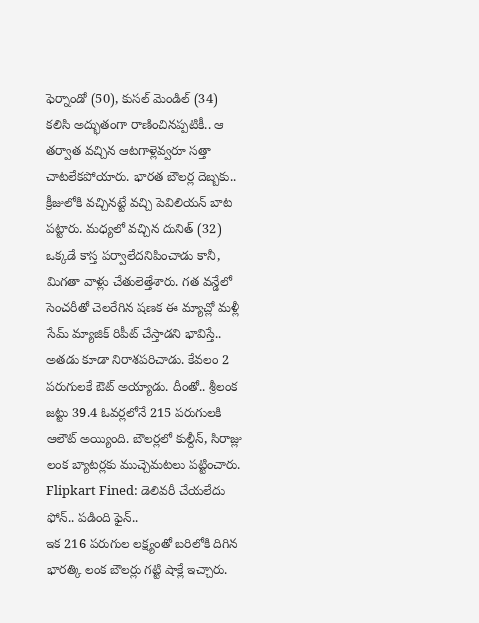ఫెర్నాండో (50), కుసల్ మెండిల్ (34) కలిసి అద్భుతంగా రాణించినప్పటికీ.. ఆ తర్వాత వచ్చిన ఆటగాళ్లెవ్వరూ సత్తా చాటలేకపోయారు. భారత బౌలర్ల దెబ్బకు.. క్రీజులోకి వచ్చినట్టే వచ్చి పెవిలియన్ బాట పట్టారు. మధ్యలో వచ్చిన దునిత్ (32) ఒక్కడే కాస్త పర్వాలేదనిపించాడు కానీ, మిగతా వాళ్లు చేతులెత్తేశారు. గత వన్డేలో సెంచరీతో చెలరేగిన షణక ఈ మ్యాచ్లో మళ్లీ సేమ్ మ్యాజిక్ రిపీట్ చేస్తాడని భావిస్తే.. అతడు కూడా నిరాశపరిచాడు. కేవలం 2 పరుగులకే ఔట్ అయ్యాడు. దీంతో.. శ్రీలంక జట్టు 39.4 ఓవర్లలోనే 215 పరుగులకి ఆలౌట్ అయ్యింది. బౌలర్లలో కుల్దీన్, సిరాజ్లు లంక బ్యాటర్లకు ముచ్చెమటలు పట్టించారు.
Flipkart Fined: డెలివరీ చేయలేదు ఫోన్.. పడింది ఫైన్..
ఇక 216 పరుగుల లక్ష్యంతో బరిలోకి దిగిన భారత్కి లంక బౌలర్లు గట్టి షాక్లే ఇచ్చారు.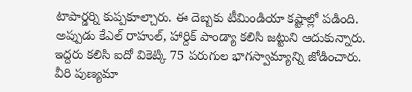టాపార్డర్ని కుప్పకూల్చారు. ఈ దెబ్బకు టీమిండియా కష్టాల్లో పడింది. అప్పుడు కేఎల్ రాహుల్, హార్దిక్ పాండ్యా కలిసి జట్టుని ఆదుకున్నారు. ఇద్దరు కలిసి ఐదో వికెట్కి 75 పరుగుల భాగస్వామ్యాన్ని జోడించారు. వీరి పుణ్యమా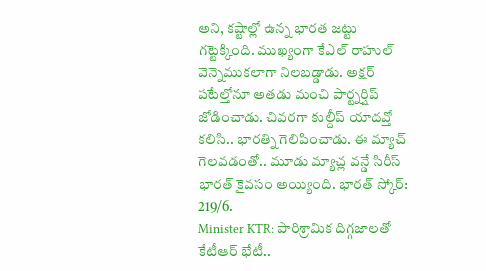అని, కష్టాల్లో ఉన్న భారత జట్టు గట్టెక్కింది. ముఖ్యంగా కేఎల్ రాహుల్ వెన్నెముకలాగా నిలబడ్డాడు. అక్షర్ పటేల్తోనూ అతడు మంచి పార్ట్నర్షిప్ జోడించాడు. చివరగా కుల్దీప్ యాదవ్తో కలిసి.. భారత్ని గెలిపించాడు. ఈ మ్యాచ్ గెలవడంతో.. మూడు మ్యాచ్ల వన్డే సిరీస్ భారత్ కైవసం అయ్యింది. భారత్ స్కోర్: 219/6.
Minister KTR: పారిశ్రామిక దిగ్గజాలతో కేటీఆర్ భేటీ..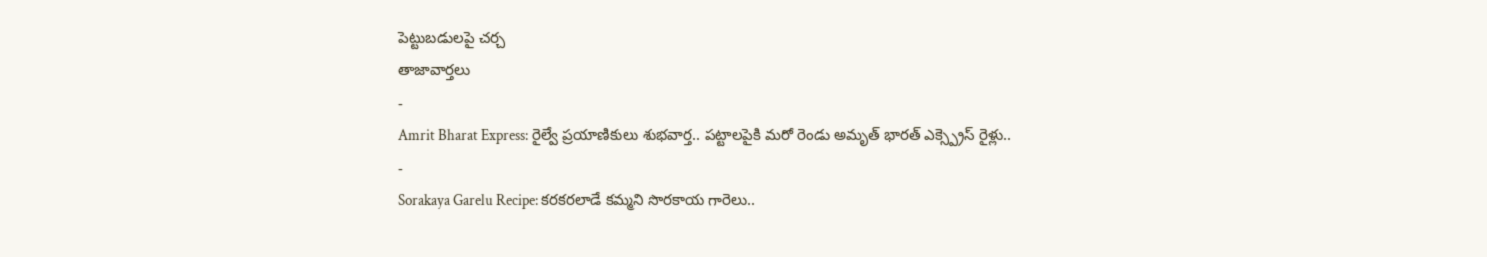పెట్టుబడులపై చర్చ
తాజావార్తలు
-
Amrit Bharat Express: రైల్వే ప్రయాణికులు శుభవార్త.. పట్టాలపైకి మరో రెండు అమృత్ భారత్ ఎక్స్ప్రెస్ రైళ్లు..
-
Sorakaya Garelu Recipe: కరకరలాడే కమ్మని సొరకాయ గారెలు..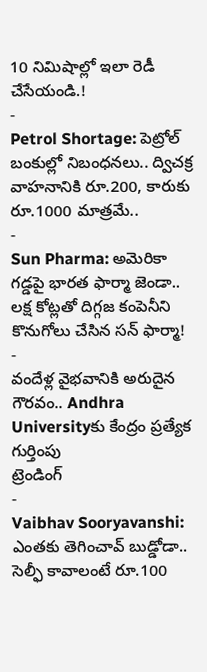10 నిమిషాల్లో ఇలా రెడీ చేసేయండి.!
-
Petrol Shortage: పెట్రోల్ బంకుల్లో నిబంధనలు.. ద్విచక్ర వాహనానికి రూ.200, కారుకు రూ.1000 మాత్రమే..
-
Sun Pharma: అమెరికా గడ్డపై భారత ఫార్మా జెండా.. లక్ష కోట్లతో దిగ్గజ కంపెనీని కొనుగోలు చేసిన సన్ ఫార్మా!
-
వందేళ్ల వైభవానికి అరుదైన గౌరవం.. Andhra Universityకు కేంద్రం ప్రత్యేక గుర్తింపు
ట్రెండింగ్
-
Vaibhav Sooryavanshi: ఎంతకు తెగించావ్ బుడ్డోడా.. సెల్ఫీ కావాలంటే రూ.100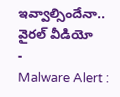ఇవ్వాల్సిందేనా.. వైరల్ వీడియో
-
Malware Alert :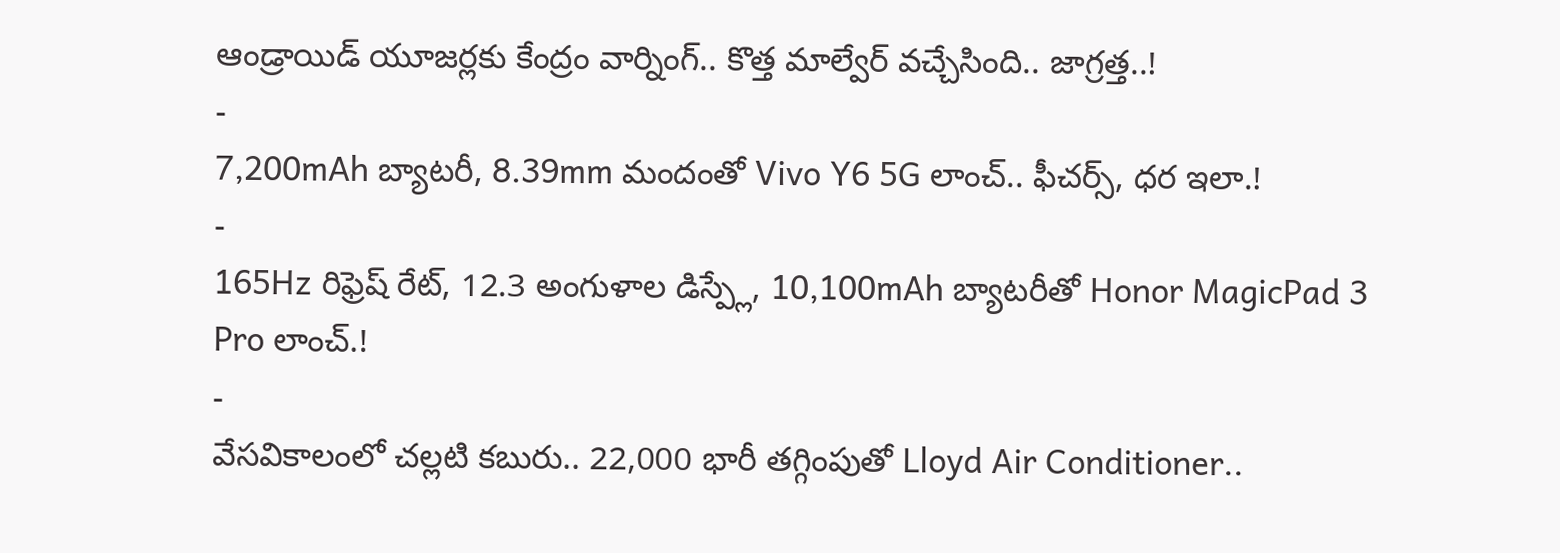ఆండ్రాయిడ్ యూజర్లకు కేంద్రం వార్నింగ్.. కొత్త మాల్వేర్ వచ్చేసింది.. జాగ్రత్త..!
-
7,200mAh బ్యాటరీ, 8.39mm మందంతో Vivo Y6 5G లాంచ్.. ఫీచర్స్, ధర ఇలా.!
-
165Hz రిఫ్రెష్ రేట్, 12.3 అంగుళాల డిస్ప్లే, 10,100mAh బ్యాటరీతో Honor MagicPad 3 Pro లాంచ్.!
-
వేసవికాలంలో చల్లటి కబురు.. 22,000 భారీ తగ్గింపుతో Lloyd Air Conditioner..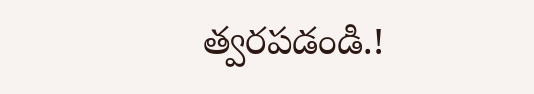త్వరపడండి.!